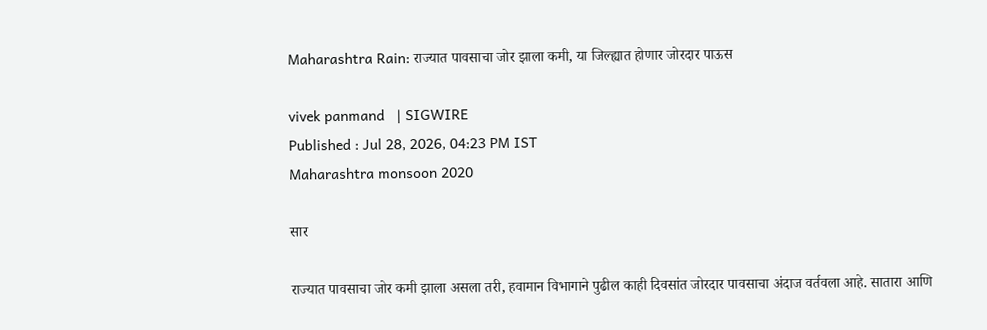Maharashtra Rain: राज्यात पावसाचा जोर झाला कमी, या जिल्ह्यात होणार जोरदार पाऊस

vivek panmand   | SIGWIRE
Published : Jul 28, 2026, 04:23 PM IST
Maharashtra monsoon 2020

सार

राज्यात पावसाचा जोर कमी झाला असला तरी, हवामान विभागाने पुढील काही दिवसांत जोरदार पावसाचा अंदाज वर्तवला आहे. सातारा आणि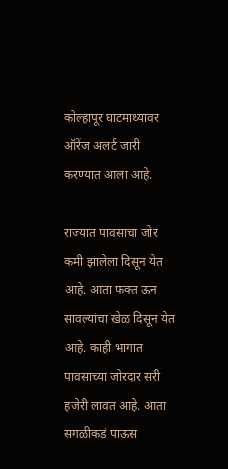कोल्हापूर घाटमाथ्यावर ऑरेंज अलर्ट जारी करण्यात आला आहे.

राज्यात पावसाचा जोर कमी झालेला दिसून येत आहे. आता फक्त ऊन सावल्यांचा खेळ दिसून येत आहे. काही भागात पावसाच्या जोरदार सरी हजेरी लावत आहे. आता सगळीकडं पाऊस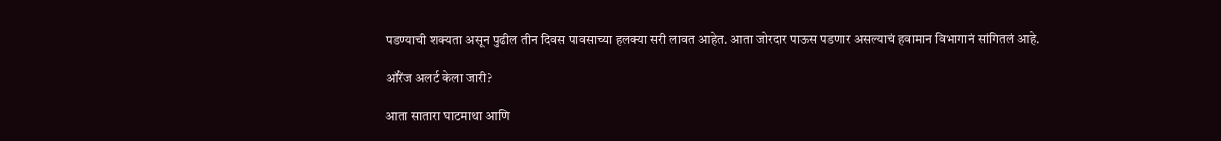पडण्याची शक्यता असून पुढील तीन दिवस पावसाच्या हलक्या सरी लावत आहेत. आता जोरदार पाऊस पडणार असल्याचं हवामान विभागानं सांगितलं आहे.

ऑरेंज अलर्ट केला जारी?

आता सातारा घाटमाथा आणि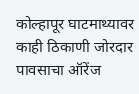कोल्हापूर घाटमाथ्यावर काही ठिकाणी जोरदार पावसाचा ऑरेंज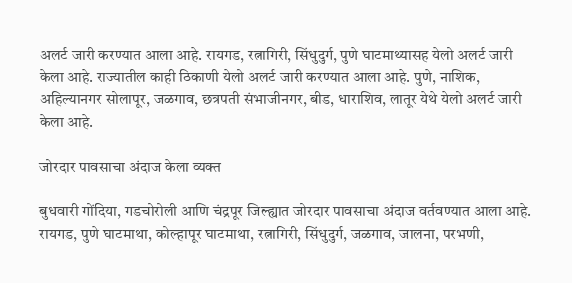अलर्ट जारी करण्यात आला आहे. रायगड, रत्नागिरी, सिंधुदुर्ग, पुणे घाटमाथ्यासह येलो अलर्ट जारी केला आहे. राज्यातील काही ठिकाणी येलो अलर्ट जारी करण्यात आला आहे. पुणे, नाशिक, अहिल्यानगर सोलापूर, जळगाव, छत्रपती संभाजीनगर, बीड, धाराशिव, लातूर येथे येलो अलर्ट जारी केला आहे.

जोरदार पावसाचा अंदाज केला व्यक्त

बुधवारी गोंदिया, गडचोरोली आणि चंद्रपूर जिल्ह्यात जोरदार पावसाचा अंदाज वर्तवण्यात आला आहे. रायगड, पुणे घाटमाथा, कोल्हापूर घाटमाथा, रत्नागिरी, सिंधुदुर्ग, जळगाव, जालना, परभणी,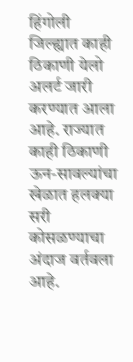हिंगोली जिल्ह्यात काही ठिकाणी येलो अलर्ट जारी करण्यात आला आहे. राज्यात काही ठिकाणी ऊन-सावल्यांचा खेळात हलक्या सरी कोसळण्याचा अंदाज वर्तवला आहे.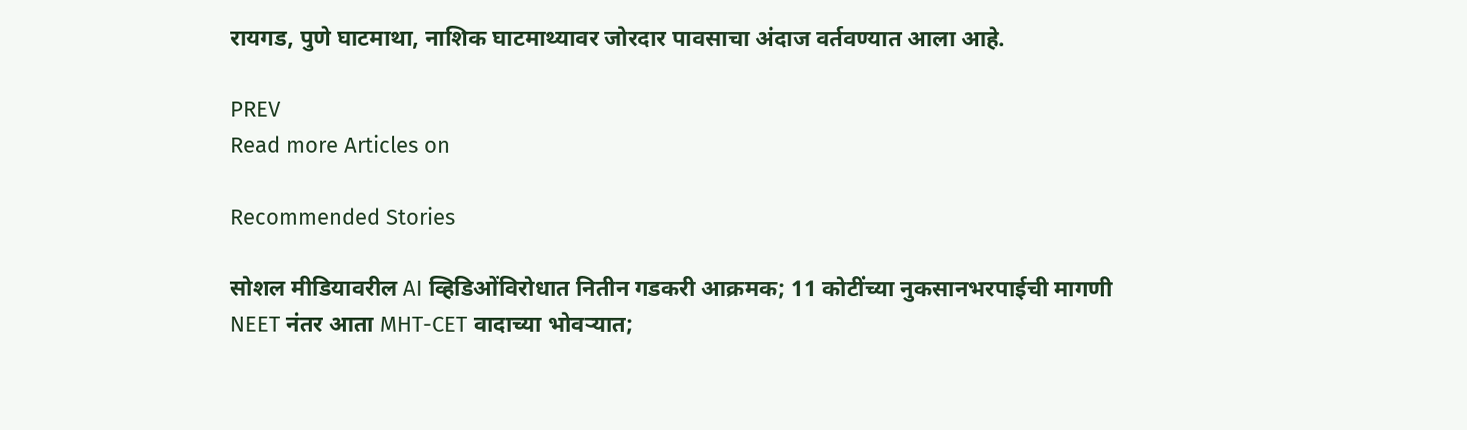रायगड, पुणे घाटमाथा, नाशिक घाटमाथ्यावर जोरदार पावसाचा अंदाज वर्तवण्यात आला आहे.

PREV
Read more Articles on

Recommended Stories

सोशल मीडियावरील AI व्हिडिओंविरोधात नितीन गडकरी आक्रमक; 11 कोटींच्या नुकसानभरपाईची मागणी
NEET नंतर आता MHT-CET वादाच्या भोवऱ्यात;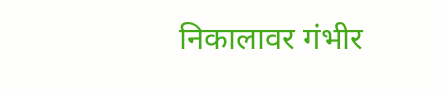निकालावर गंभीर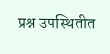प्रश्न उपस्थितीत